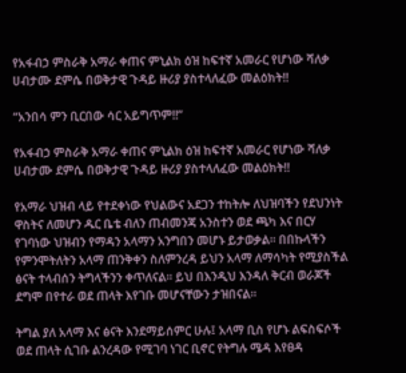የአፋብኃ ምስራቅ አማራ ቀጠና ምኒልክ ዕዝ ከፍተኛ አመራር የሆነው ሻለቃ ሀብታሙ ደምሴ በወቅታዊ ጉዳይ ዙሪያ ያስተላለፈው መልዕክት!!

“አንበሳ ምን ቢርበው ሳር አይግጥም!!”

የአፋብኃ ምስራቅ አማራ ቀጠና ምኒልክ ዕዝ ከፍተኛ አመራር የሆነው ሻለቃ ሀብታሙ ደምሴ በወቅታዊ ጉዳይ ዙሪያ ያስተላለፈው መልዕክት!!

የአማራ ህዝብ ላይ የተደቀነው የህልውና አደጋን ተከትሎ ለህዝባችን የደህንነት ዋስትና ለመሆን ዱር ቤቴ ብለን ጠብመንጃ አንስተን ወደ ጫካ እና በርሃ የገባነው ህዝብን የማዳን አላማን አንግበን መሆኑ ይታወቃል። በበኩላችን የምንሞትለትን አላማ ጠንቅቀን ስለምንረዳ ይህን አላማ ለማሳካት የሚያስችል ፅናት ተላብሰን ትግላችንን ቀጥለናል። ይህ በእንዲህ እንዳለ ቅርብ ወራጆች ደግሞ በየተራ ወደ ጠላት እየገቡ መሆናቸውን ታዝበናል።

ትግል ያለ አላማ እና ፅናት እንደማይሰምር ሁሉ፤ አላማ ቢስ የሆኑ ልፍስፍሶች ወደ ጠላት ሲገቡ ልንረዳው የሚገባ ነገር ቢኖር የትግሉ ሜዳ እየፀዳ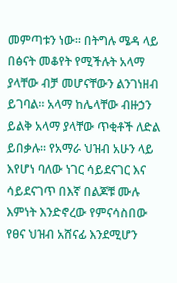መምጣቱን ነው። በትግሉ ሜዳ ላይ በፅናት መቆየት የሚችሉት አላማ ያላቸው ብቻ መሆናቸውን ልንገነዘብ ይገባል። አላማ ከሌላቸው ብዙኃን ይልቅ አላማ ያላቸው ጥቂቶች ለድል ይበቃሉ። የአማራ ህዝብ አሁን ላይ እየሆነ ባለው ነገር ሳይደናገር እና ሳይደናገጥ በእኛ በልጆቹ ሙሉ እምነት እንድኖረው የምናሳስበው የፀና ህዝብ አሸናፊ እንደሚሆን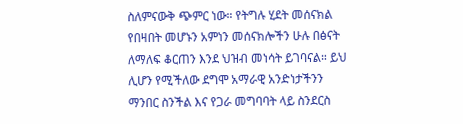ስለምናውቅ ጭምር ነው። የትግሉ ሂደት መሰናክል የበዛበት መሆኑን አምነን መሰናክሎችን ሁሉ በፅናት ለማለፍ ቆርጠን እንደ ህዝብ መነሳት ይገባናል። ይህ ሊሆን የሚችለው ደግሞ አማራዊ አንድነታችንን ማንበር ስንችል እና የጋራ መግባባት ላይ ስንደርስ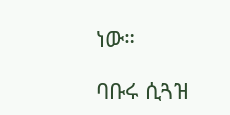ነው።

ባቡሩ ሲጓዝ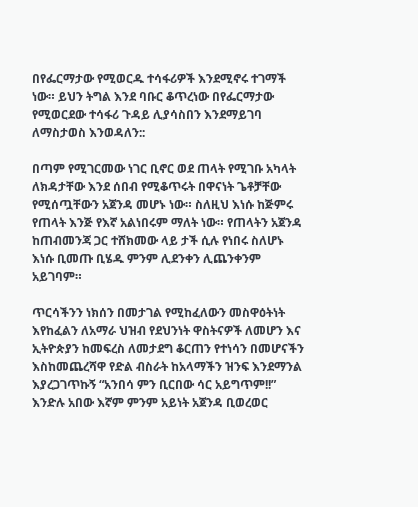በየፌርማታው የሚወርዱ ተሳፋሪዎች እንደሚኖሩ ተገማች ነው። ይህን ትግል እንደ ባቡር ቆጥረነው በየፌርማታው የሚወርደው ተሳፋሪ ጉዳይ ሊያሳስበን እንደማይገባ ለማስታወስ እንወዳለን::

በጣም የሚገርመው ነገር ቢኖር ወደ ጠላት የሚገቡ አካላት ለክዳታቸው እንደ ሰበብ የሚቆጥሩት በዋናነት ጌቶቻቸው የሚሰጧቸውን አጀንዳ መሆኑ ነው። ስለዚህ እነሱ ከጅምሩ የጠላት እንጅ የእኛ አልነበሩም ማለት ነው። የጠላትን አጀንዳ ከጠብመንጃ ጋር ተሸክመው ላይ ታች ሲሉ የነበሩ ስለሆኑ እነሱ ቢመጡ ቢሄዱ ምንም ሊደንቀን ሊጨንቀንም አይገባም።

ጥርሳችንን ነክሰን በመታገል የሚከፈለውን መስዋዕትነት እየከፈልን ለአማራ ህዝብ የደህንነት ዋስትናዎች ለመሆን እና ኢትዮጵያን ከመፍረስ ለመታደግ ቆርጠን የተነሳን በመሆናችን እስከመጨረሻዋ የድል ብስራት ከአላማችን ዝንፍ እንደማንል እያረጋገጥኩኝ “አንበሳ ምን ቢርበው ሳር አይግጥም!!” እንድሉ አበው እኛም ምንም አይነት አጀንዳ ቢወረወር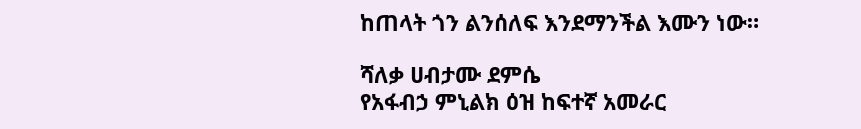ከጠላት ጎን ልንሰለፍ እንደማንችል እሙን ነው።

ሻለቃ ሀብታሙ ደምሴ
የአፋብኃ ምኒልክ ዕዝ ከፍተኛ አመራር